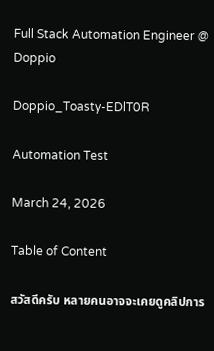Full Stack Automation Engineer @ Doppio

Doppio_Toasty-EDlT0R

Automation Test

March 24, 2026

Table of Content

สวัสดีครับ หลายคนอาจจะเคยดูคลิปการ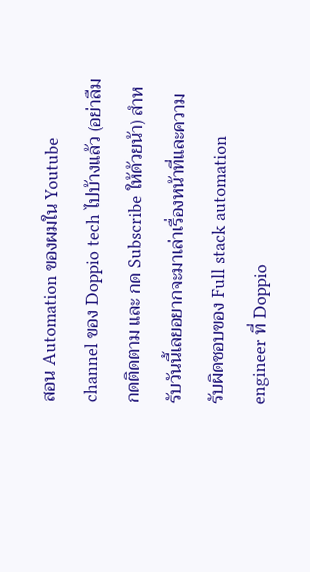สอน Automation ของผมใน Youtube channel ของ Doppio tech ไปบ้างแล้ว (อย่าลืมกดติดตาม และ กด Subscribe ให้ด้วยน้า) สำหรับวันนี้เลยอยากจะมาเล่าเรื่องหน้าที่และความรับผิดชอบของ Full stack automation engineer ที่ Doppio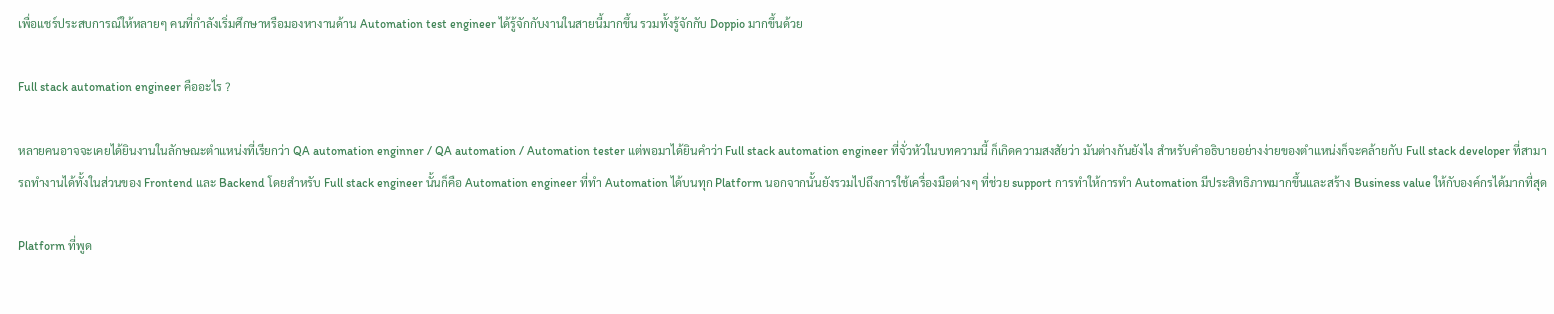เพื่อแชร์ประสบการณ์ให้หลายๆ คนที่กำลังเริ่มศึกษาหรือมองหางานด้าน Automation test engineer ได้รู้จักกับงานในสายนี้มากขึ้น รวมทั้งรู้จักกับ Doppio มากขึ้นด้วย

Full stack automation engineer คืออะไร ?

หลายคนอาจจะเคยได้ยินงานในลักษณะตำแหน่งที่เรียกว่า QA automation enginner / QA automation / Automation tester แต่พอมาได้ยินคำว่า Full stack automation engineer ที่จั่วหัวในบทความนี้ ก็เกิดความสงสัยว่า มันต่างกันยังไง สำหรับคำอธิบายอย่างง่ายของตำแหน่งก็จะคล้ายกับ Full stack developer ที่สามารถทำงานได้ทั้งในส่วนของ Frontend และ Backend โดยสำหรับ Full stack engineer นั้นก็คือ Automation engineer ที่ทำ Automation ได้บนทุก Platform นอกจากนั้นยังรวมไปถึงการใช้เครื่องมือต่างๆ ที่ช่วย support การทำให้การทำ Automation มีประสิทธิภาพมากขึ้นและสร้าง Business value ให้กับองค์กรได้มากที่สุด

Platform ที่พูด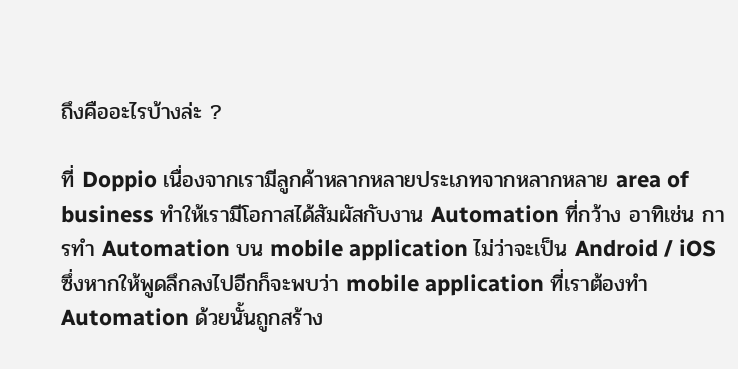ถึงคืออะไรบ้างล่ะ ?

ที่ Doppio เนื่องจากเรามีลูกค้าหลากหลายประเภทจากหลากหลาย area of business ทำให้เรามีโอกาสได้สัมผัสกับงาน Automation ที่กว้าง อาทิเช่น การทำ Automation บน mobile application ไม่ว่าจะเป็น Android / iOS ซึ่งหากให้พูดลึกลงไปอีกก็จะพบว่า mobile application ที่เราต้องทำ Automation ด้วยนั้นถูกสร้าง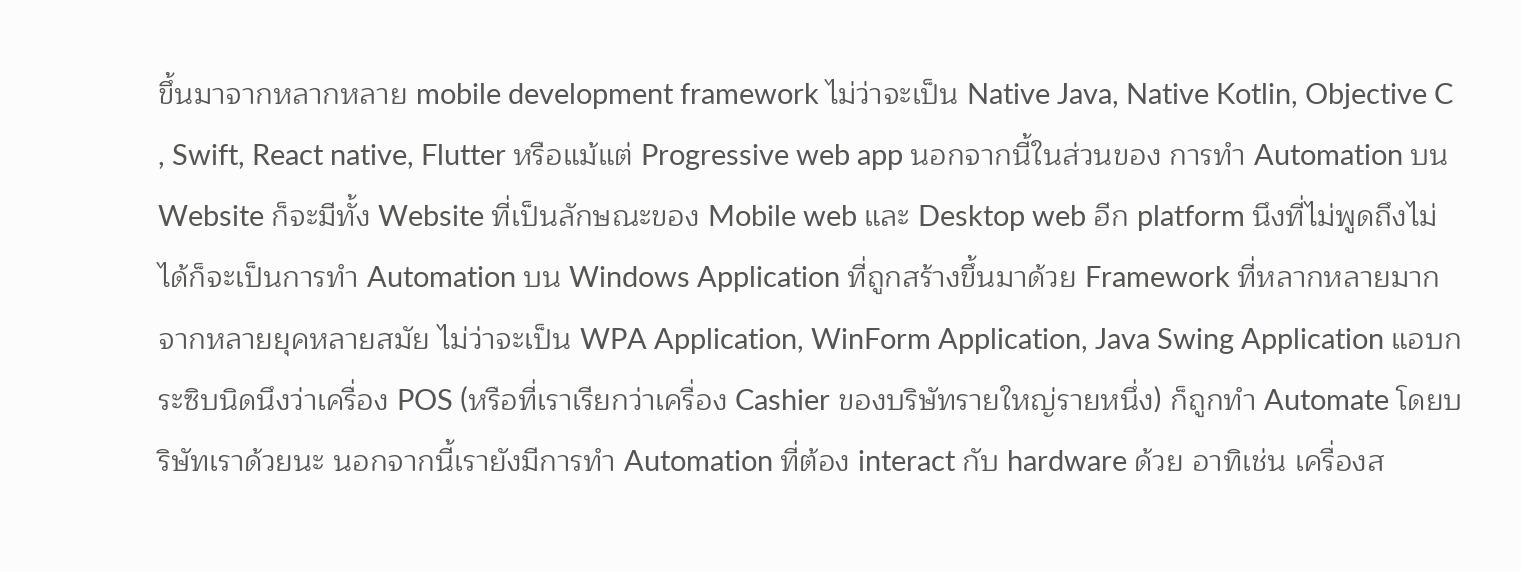ขึ้นมาจากหลากหลาย mobile development framework ไม่ว่าจะเป็น Native Java, Native Kotlin, Objective C , Swift, React native, Flutter หรือแม้แต่ Progressive web app นอกจากนี้ในส่วนของ การทำ Automation บน Website ก็จะมีทั้ง Website ที่เป็นลักษณะของ Mobile web และ Desktop web อีก platform นึงที่ไม่พูดถึงไม่ได้ก็จะเป็นการทำ Automation บน Windows Application ที่ถูกสร้างขึ้นมาด้วย Framework ที่หลากหลายมาก จากหลายยุคหลายสมัย ไม่ว่าจะเป็น WPA Application, WinForm Application, Java Swing Application แอบกระซิบนิดนึงว่าเครื่อง POS (หรือที่เราเรียกว่าเครื่อง Cashier ของบริษัทรายใหญ่รายหนึ่ง) ก็ถูกทำ Automate โดยบริษัทเราด้วยนะ นอกจากนี้เรายังมีการทำ Automation ที่ต้อง interact กับ hardware ด้วย อาทิเช่น เครื่องส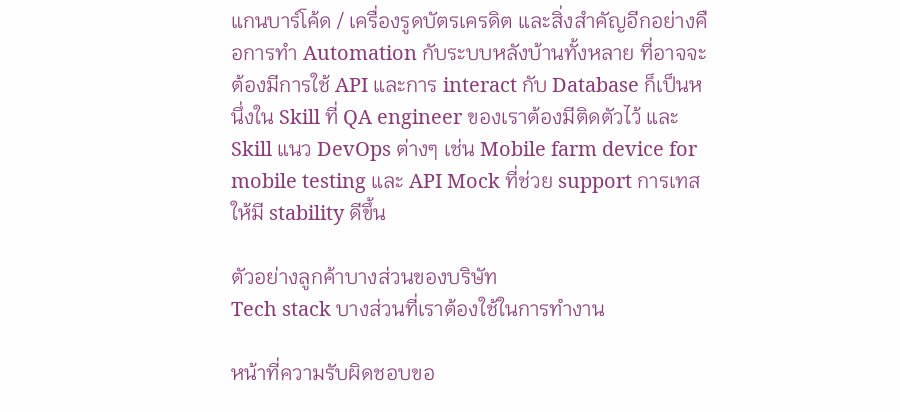แกนบาร์โค้ด / เครื่องรูดบัตรเครดิต และสิ่งสำคัญอีกอย่างคือการทำ Automation กับระบบหลังบ้านทั้งหลาย ที่อาจจะต้องมีการใช้ API และการ interact กับ Database ก็เป็นหนึ่งใน Skill ที่ QA engineer ของเราต้องมีติดตัวไว้ และ Skill แนว DevOps ต่างๆ เช่น Mobile farm device for mobile testing และ API Mock ที่ช่วย support การเทสให้มี stability ดีขึ้น

ตัวอย่างลูกค้าบางส่วนของบริษัท
Tech stack บางส่วนที่เราต้องใช้ในการทำงาน

หน้าที่ความรับผิดชอบขอ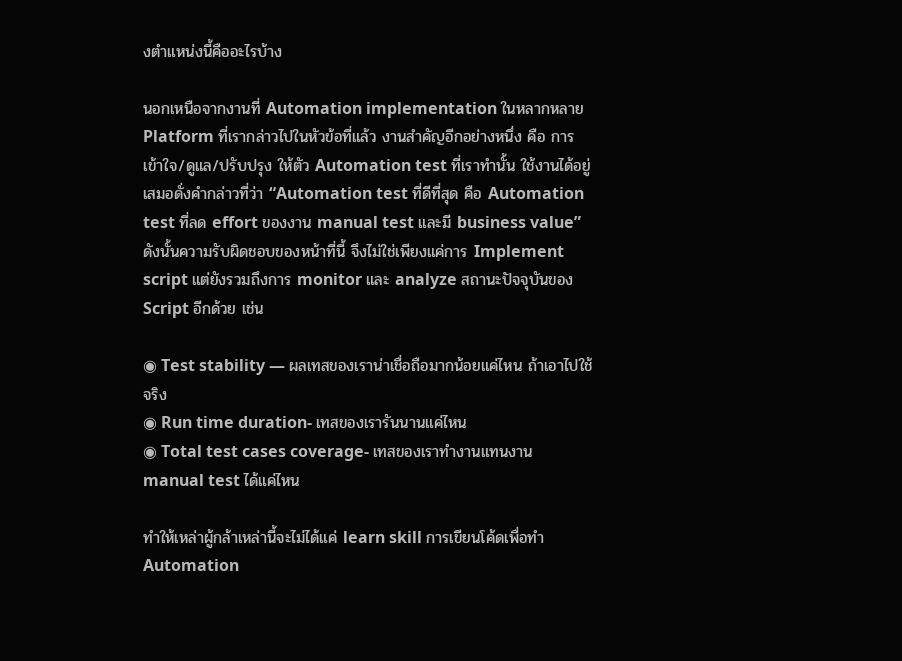งตำแหน่งนี้คืออะไรบ้าง

นอกเหนือจากงานที่ Automation implementation ในหลากหลาย Platform ที่เรากล่าวไปในหัวข้อที่แล้ว งานสำคัญอีกอย่างหนึ่ง คือ การเข้าใจ/ดูแล/ปรับปรุง ให้ตัว Automation test ที่เราทำนั้น ใช้งานได้อยู่เสมอดั่งคำกล่าวที่ว่า “Automation test ที่ดีที่สุด คือ Automation test ที่ลด effort ของงาน manual test และมี business value” ดังนั้นความรับผิดชอบของหน้าที่นี้ จึงไม่ใช่เพียงแค่การ Implement script แต่ยังรวมถึงการ monitor และ analyze สถานะปัจจุบันของ Script อีกด้วย เช่น

◉ Test stability — ผลเทสของเราน่าเชื่อถือมากน้อยแค่ไหน ถ้าเอาไปใช้จริง
◉ Run time duration- เทสของเรารันนานแค่ไหน
◉ Total test cases coverage- เทสของเราทำงานแทนงาน manual test ได้แค่ไหน

ทำให้เหล่าผู้กล้าเหล่านี้จะไม่ได้แค่ learn skill การเขียนโค้ดเพื่อทำ Automation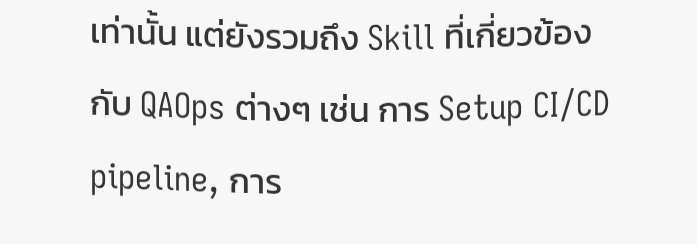เท่านั้น แต่ยังรวมถึง Skill ที่เกี่ยวข้องกับ QAOps ต่างๆ เช่น การ Setup CI/CD pipeline, การ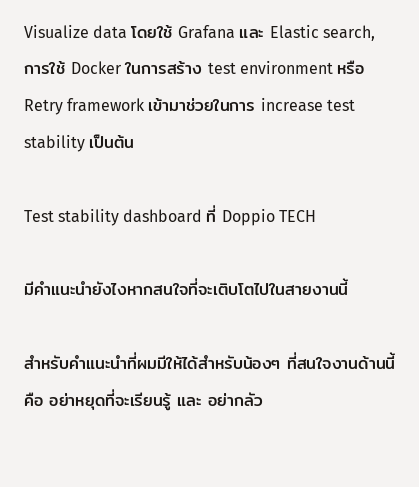Visualize data โดยใช้ Grafana และ Elastic search, การใช้ Docker ในการสร้าง test environment หรือ Retry framework เข้ามาช่วยในการ increase test stability เป็นต้น

Test stability dashboard ที่ Doppio TECH

มีคำแนะนำยังไงหากสนใจที่จะเติบโตไปในสายงานนี้

สำหรับคำแนะนำที่ผมมีให้ได้สำหรับน้องๆ ที่สนใจงานด้านนี้คือ อย่าหยุดที่จะเรียนรู้ และ อย่ากลัว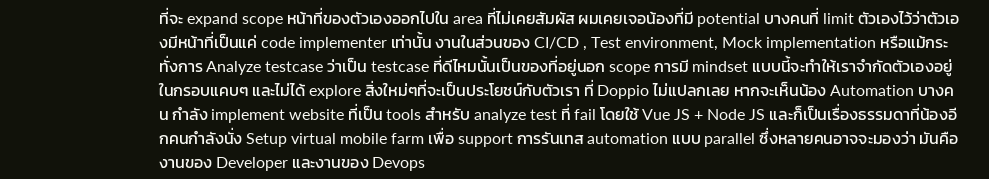ที่จะ expand scope หน้าที่ของตัวเองออกไปใน area ที่ไม่เคยสัมผัส ผมเคยเจอน้องที่มี potential บางคนที่ limit ตัวเองไว้ว่าตัวเองมีหน้าที่เป็นแค่ code implementer เท่านั้น งานในส่วนของ CI/CD , Test environment, Mock implementation หรือแม้กระทั่งการ Analyze testcase ว่าเป็น testcase ที่ดีไหมนั้นเป็นของที่อยู่นอก scope การมี mindset แบบนี้จะทำให้เราจำกัดตัวเองอยู่ในกรอบแคบๆ และไม่ได้ explore สิ่งใหม่ๆที่จะเป็นประโยชน์กับตัวเรา ที่ Doppio ไม่แปลกเลย หากจะเห็นน้อง Automation บางคน กำลัง implement website ที่เป็น tools สำหรับ analyze test ที่ fail โดยใช้ Vue JS + Node JS และก็เป็นเรื่องธรรมดาที่น้องอีกคนกำลังนั่ง Setup virtual mobile farm เพื่อ support การรันเทส automation แบบ parallel ซึ่งหลายคนอาจจะมองว่า มันคืองานของ Developer และงานของ Devops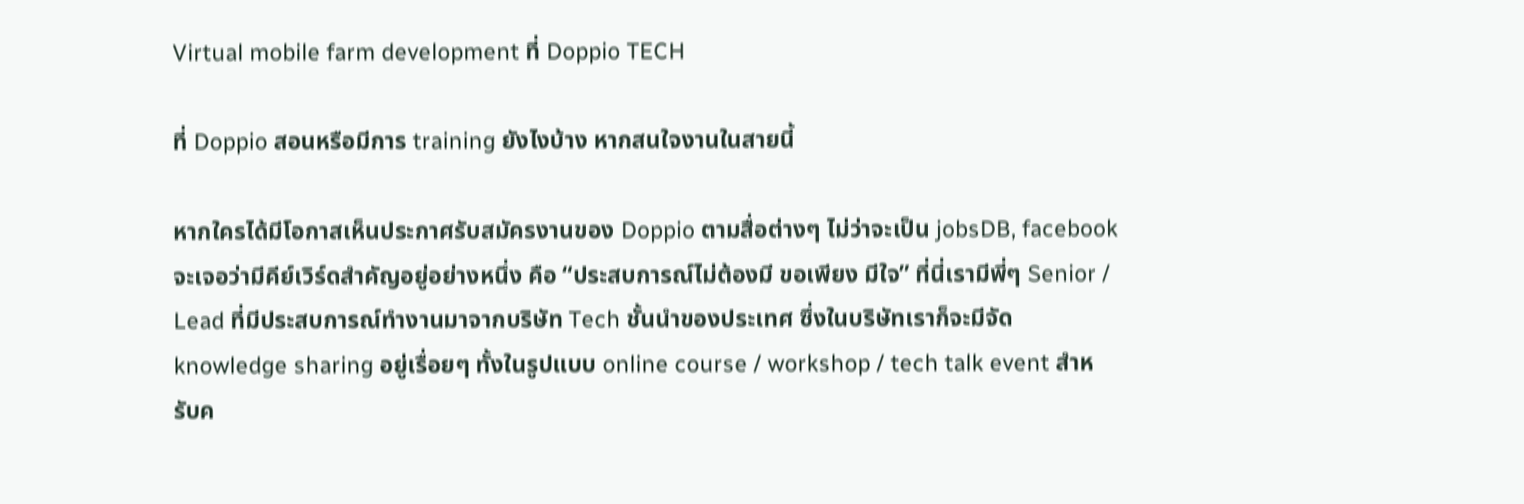Virtual mobile farm development ที่ Doppio TECH

ที่ Doppio สอนหรือมีการ training ยังไงบ้าง หากสนใจงานในสายนี้

หากใครได้มีโอกาสเห็นประกาศรับสมัครงานของ Doppio ตามสื่อต่างๆ ไม่ว่าจะเป็น jobsDB, facebook จะเจอว่ามีคีย์เวิร์ดสำคัญอยู่อย่างหนึ่ง คือ “ประสบการณ์ไม่ต้องมี ขอเพียง มีใจ” ที่นี่เรามีพี่ๆ Senior / Lead ที่มีประสบการณ์ทำงานมาจากบริษัท Tech ชั้นนำของประเทศ ซึ่งในบริษัทเราก็จะมีจัด knowledge sharing อยู่เรื่อยๆ ทั้งในรูปแบบ online course / workshop / tech talk event สำหรับค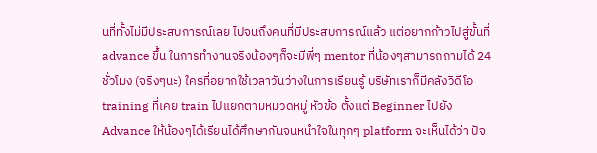นที่ทั้งไม่มีประสบการณ์เลย ไปจนถึงคนที่มีประสบการณ์แล้ว แต่อยากก้าวไปสู่ขั้นที่ advance ขึ้น ในการทำงานจริงน้องๆก็จะมีพี่ๆ mentor ที่น้องๆสามารถถามได้ 24 ชั่วโมง (จริงๆนะ) ใครที่อยากใช้เวลาวันว่างในการเรียนรู้ บริษัทเราก็มีคลังวิดีโอ training ที่เคย train ไปแยกตามหมวดหมู่ หัวข้อ ตั้งแต่ Beginner ไปยัง Advance ให้น้องๆได้เรียนได้ศึกษากันจนหนำใจในทุกๆ platform จะเห็นได้ว่า ปัจ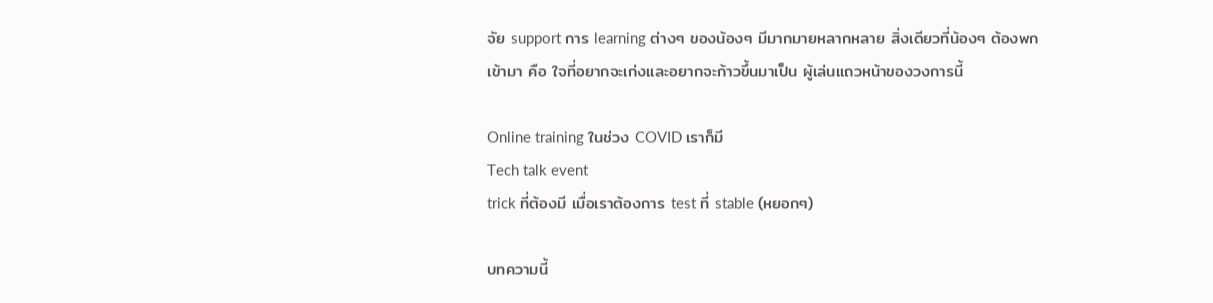จัย support การ learning ต่างๆ ของน้องๆ มีมากมายหลากหลาย สิ่งเดียวที่น้องๆ ต้องพกเข้ามา คือ ใจที่อยากจะเก่งและอยากจะก้าวขึ้นมาเป็น ผู้เล่นแถวหน้าของวงการนี้

Online training ในช่วง COVID เราก็มี
Tech talk event
trick ที่ต้องมี เมื่อเราต้องการ test ที่ stable (หยอกๆ)

บทความนี้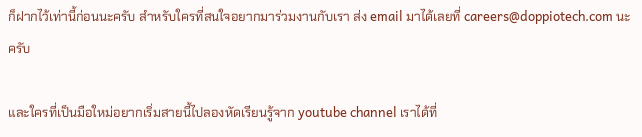ก็ฝากไว้เท่านี้ก่อนนะครับ สำหรับใครที่สนใจอยากมาร่วมงานกับเรา ส่ง email มาได้เลยที่ careers@doppiotech.com นะครับ

และใครที่เป็นมือใหม่อยากเริ่มสายนี้ไปลองหัดเรียนรู้จาก youtube channel เราได้ที่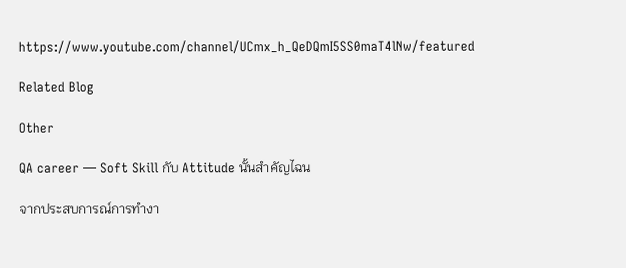https://www.youtube.com/channel/UCmx_h_QeDQmI5SS0maT4lNw/featured

Related Blog

Other

QA career — Soft Skill กับ Attitude นั้นสำคัญไฉน

จากประสบการณ์การทำงา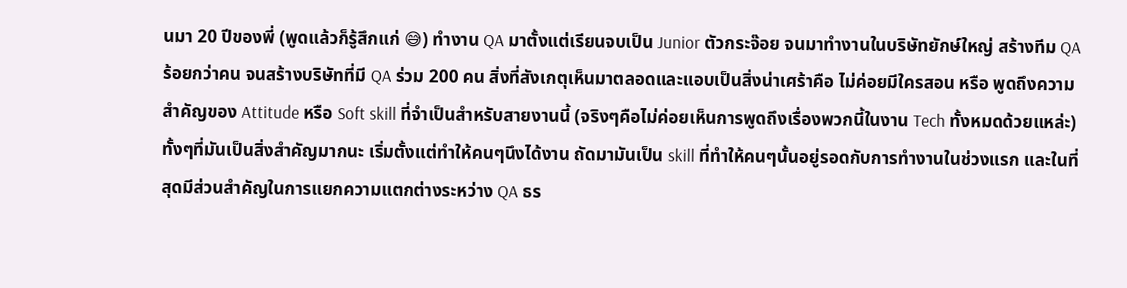นมา 20 ปีของพี่ (พูดแล้วก็รู้สึกแก่ 😅) ทำงาน QA มาตั้งแต่เรียนจบเป็น Junior ตัวกระจ๊อย จนมาทำงานในบริษัทยักษ์ใหญ่ สร้างทีม QA ร้อยกว่าคน จนสร้างบริษัทที่มี QA ร่วม 200 คน สิ่งที่สังเกตุเห็นมาตลอดและแอบเป็นสิ่งน่าเศร้าคือ ไม่ค่อยมีใครสอน หรือ พูดถึงความสำคัญของ Attitude หรือ Soft skill ที่จำเป็นสำหรับสายงานนี้ (จริงๆคือไม่ค่อยเห็นการพูดถึงเรื่องพวกนี้ในงาน Tech ทั้งหมดด้วยแหล่ะ) ทั้งๆที่มันเป็นสิ่งสำคัญมากนะ เริ่มตั้งแต่ทำให้คนๆนึงได้งาน ถัดมามันเป็น skill ที่ทำให้คนๆนั้นอยู่รอดกับการทำงานในช่วงแรก และในที่สุดมีส่วนสำคัญในการแยกความแตกต่างระหว่าง QA ธร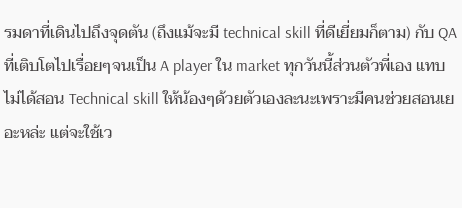รมดาที่เดินไปถึงจุดตัน (ถึงแม้จะมี technical skill ที่ดีเยี่ยมก็ตาม) กับ QA ที่เติบโตไปเรื่อยๆจนเป็น A player ใน market ทุกวันนี้ส่วนตัวพี่เอง แทบไม่ได้สอน Technical skill ให้น้องๆด้วยตัวเองละนะเพราะมีคนช่วยสอนเยอะหล่ะ แต่จะใช้เว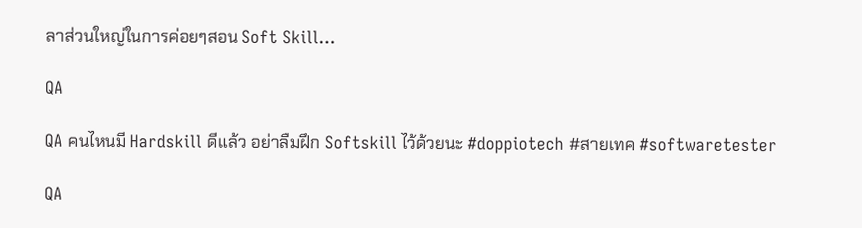ลาส่วนใหญ่ในการค่อยๆสอน Soft Skill…

QA

QA คนไหนมี Hardskill ดีแล้ว อย่าลืมฝึก Softskill ไว้ด้วยนะ #doppiotech #สายเทค #softwaretester

QA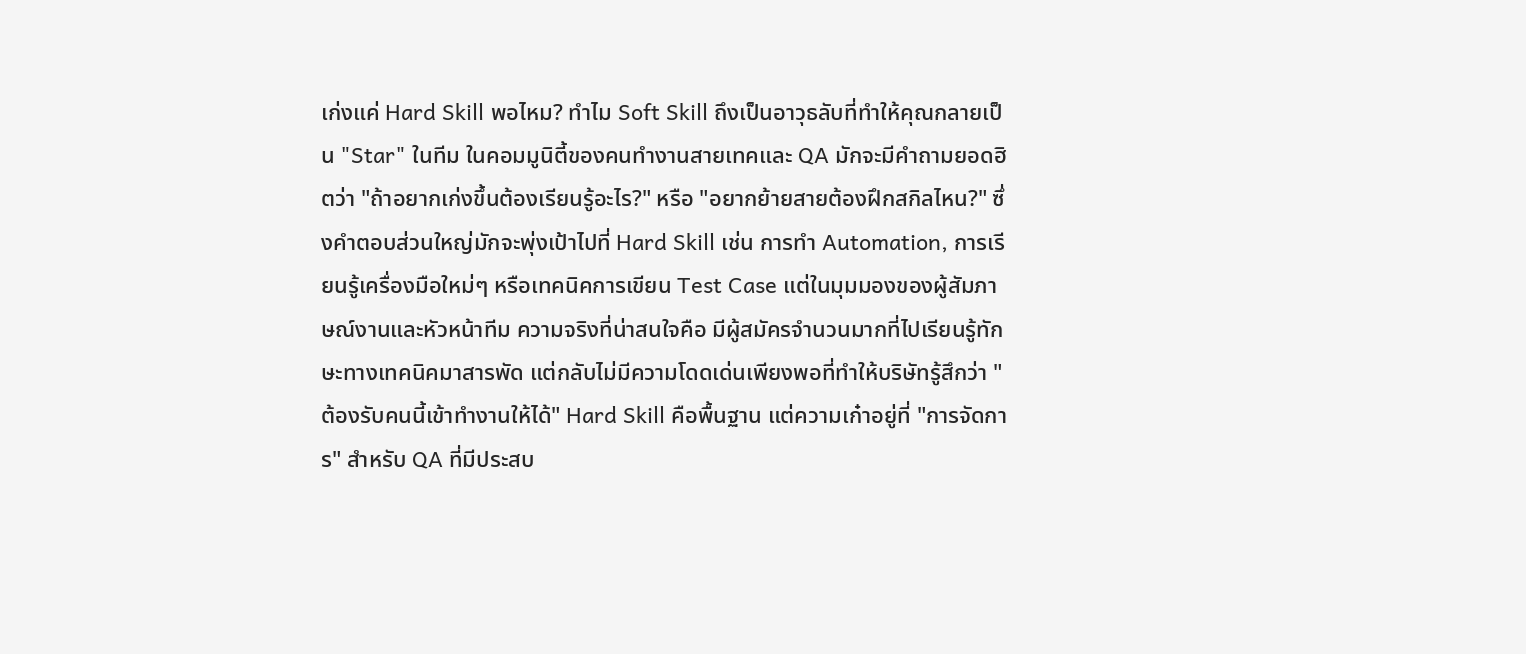เก่งแค่ Hard Skill พอไหม? ทำไม Soft Skill ถึงเป็นอาวุธลับที่ทำให้คุณกลายเป็น "Star" ในทีม ในคอมมูนิตี้ของคนทำงานสายเทคและ QA มักจะมีคำถามยอดฮิตว่า "ถ้าอยากเก่งขึ้นต้องเรียนรู้อะไร?" หรือ "อยากย้ายสายต้องฝึกสกิลไหน?" ซึ่งคำตอบส่วนใหญ่มักจะพุ่งเป้าไปที่ Hard Skill เช่น การทำ Automation, การเรียนรู้เครื่องมือใหม่ๆ หรือเทคนิคการเขียน Test Case แต่ในมุมมองของผู้สัมภาษณ์งานและหัวหน้าทีม ความจริงที่น่าสนใจคือ มีผู้สมัครจำนวนมากที่ไปเรียนรู้ทักษะทางเทคนิคมาสารพัด แต่กลับไม่มีความโดดเด่นเพียงพอที่ทำให้บริษัทรู้สึกว่า "ต้องรับคนนี้เข้าทำงานให้ได้" Hard Skill คือพื้นฐาน แต่ความเก๋าอยู่ที่ "การจัดการ" สำหรับ QA ที่มีประสบ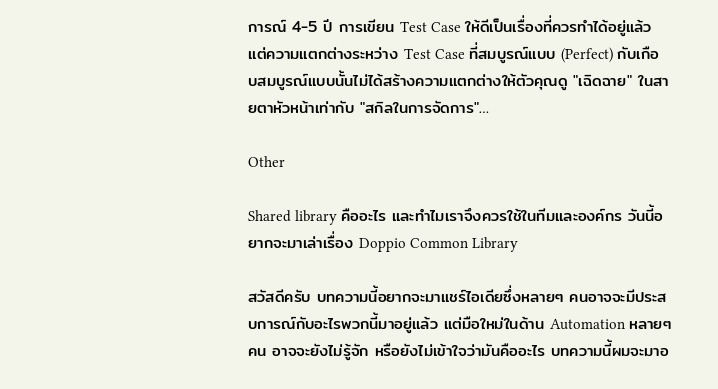การณ์ 4-5 ปี การเขียน Test Case ให้ดีเป็นเรื่องที่ควรทำได้อยู่แล้ว แต่ความแตกต่างระหว่าง Test Case ที่สมบูรณ์แบบ (Perfect) กับเกือบสมบูรณ์แบบนั้นไม่ได้สร้างความแตกต่างให้ตัวคุณดู "เฉิดฉาย" ในสายตาหัวหน้าเท่ากับ "สกิลในการจัดการ"…

Other

Shared library คืออะไร และทำไมเราจึงควรใช้ในทีมและองค์กร วันนี้อยากจะมาเล่าเรื่อง Doppio Common Library

สวัสดีครับ บทความนี้อยากจะมาแชร์ไอเดียซึ่งหลายๆ คนอาจจะมีประสบการณ์กับอะไรพวกนี้มาอยู่แล้ว แต่มือใหม่ในด้าน Automation หลายๆ คน อาจจะยังไม่รู้จัก หรือยังไม่เข้าใจว่ามันคืออะไร บทความนี้ผมจะมาอ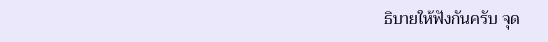ธิบายให้ฟังกันครับ จุด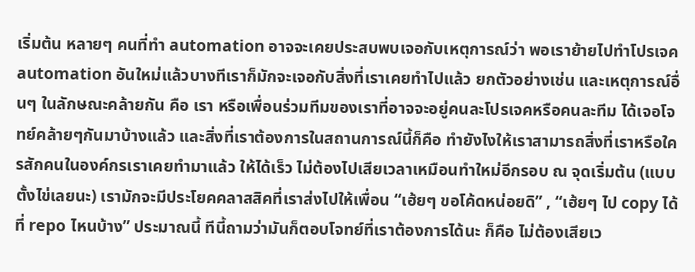เริ่มต้น หลายๆ คนที่ทำ automation อาจจะเคยประสบพบเจอกับเหตุการณ์ว่า พอเราย้ายไปทำโปรเจค automation อันใหม่แล้วบางทีเราก็มักจะเจอกับสิ่งที่เราเคยทำไปแล้ว ยกตัวอย่างเช่น และเหตุการณ์อื่นๆ ในลักษณะคล้ายกัน คือ เรา หรือเพื่อนร่วมทีมของเราที่อาจจะอยู่คนละโปรเจคหรือคนละทีม ได้เจอโจทย์คล้ายๆกันมาบ้างแล้ว และสิ่งที่เราต้องการในสถานการณ์นี้ก็คือ ทำยังไงให้เราสามารถสิ่งที่เราหรือใครสักคนในองค์กรเราเคยทำมาแล้ว ให้ได้เร็ว ไม่ต้องไปเสียเวลาเหมือนทำใหม่อีกรอบ ณ จุดเริ่มต้น (แบบตั้งไข่เลยนะ) เรามักจะมีประโยคคลาสสิคที่เราส่งไปให้เพื่อน “เฮ้ยๆ ขอโค้ดหน่อยดิ” , “เฮ้ยๆ ไป copy ได้ที่ repo ไหนบ้าง” ประมาณนี้ ทีนี้ถามว่ามันก็ตอบโจทย์ที่เราต้องการได้นะ ก็คือ ไม่ต้องเสียเว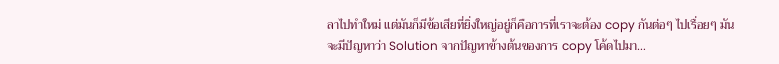ลาไปทำใหม่ แต่มันก็มีข้อเสียที่ยิ่งใหญ่อยู่ก็คือการที่เราจะต้อง copy กันต่อๆ ไปเรื่อยๆ มันจะมีปัญหาว่า Solution จากปัญหาข้างต้นของการ copy โค้ดไปมา…